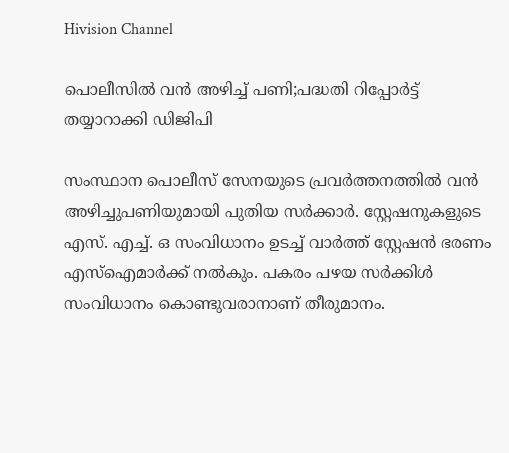Hivision Channel

പൊലീസില്‍ വന്‍ അഴിച്ച് പണി;പദ്ധതി റിപ്പോര്‍ട്ട് തയ്യാറാക്കി ഡിജിപി

സംസ്ഥാന പൊലീസ് സേനയുടെ പ്രവര്‍ത്തനത്തില്‍ വന്‍ അഴിച്ചുപണിയുമായി പുതിയ സര്‍ക്കാര്‍. സ്റ്റേഷനുകളുടെ എസ്. എച്ച്. ഒ സംവിധാനം ഉടച്ച് വാര്‍ത്ത് സ്റ്റേഷന്‍ ഭരണം എസ്‌ഐമാര്‍ക്ക് നല്‍കും. പകരം പഴയ സര്‍ക്കിള്‍ സംവിധാനം കൊണ്ടുവരാനാണ് തീരുമാനം.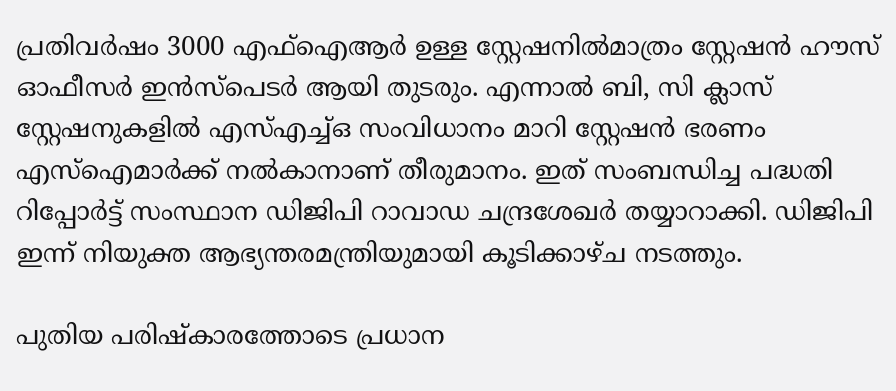പ്രതിവര്‍ഷം 3000 എഫ്‌ഐആര്‍ ഉള്ള സ്റ്റേഷനില്‍മാത്രം സ്റ്റേഷന്‍ ഹൗസ് ഓഫീസര്‍ ഇന്‍സ്‌പെടര്‍ ആയി തുടരും. എന്നാല്‍ ബി, സി ക്ലാസ് സ്റ്റേഷനുകളില്‍ എസ്എച്ച്ഒ സംവിധാനം മാറി സ്റ്റേഷന്‍ ഭരണം എസ്‌ഐമാര്‍ക്ക് നല്‍കാനാണ് തീരുമാനം. ഇത് സംബന്ധിച്ച പദ്ധതി റിപ്പോര്‍ട്ട് സംസ്ഥാന ഡിജിപി റാവാഡ ചന്ദ്രശേഖര്‍ തയ്യാറാക്കി. ഡിജിപി ഇന്ന് നിയുക്ത ആഭ്യന്തരമന്ത്രിയുമായി കൂടിക്കാഴ്ച നടത്തും.

പുതിയ പരിഷ്‌കാരത്തോടെ പ്രധാന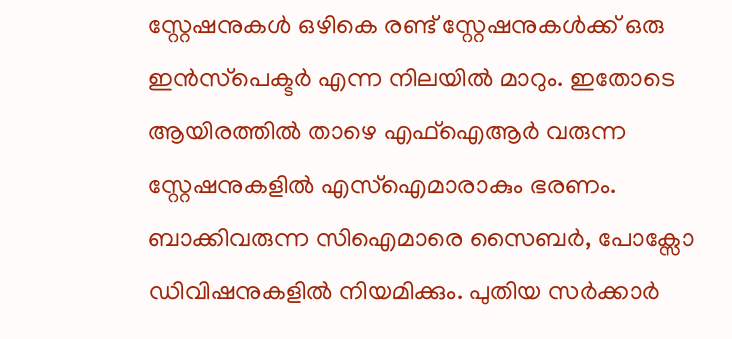സ്റ്റേഷനുകള്‍ ഒഴികെ രണ്ട് സ്റ്റേഷനുകള്‍ക്ക് ഒരു ഇന്‍സ്‌പെക്ടര്‍ എന്ന നിലയില്‍ മാറും. ഇതോടെ ആയിരത്തില്‍ താഴെ എഫ്‌ഐആര്‍ വരുന്ന സ്റ്റേഷനുകളില്‍ എസ്‌ഐമാരാകും ഭരണം. ബാക്കിവരുന്ന സിഐമാരെ സൈബര്‍, പോക്സോ ഡിവിഷനുകളില്‍ നിയമിക്കും. പുതിയ സര്‍ക്കാര്‍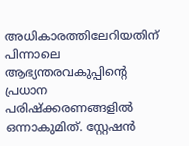അധികാരത്തിലേറിയതിന് പിന്നാലെ ആഭ്യന്തരവകുപ്പിന്റെ പ്രധാന പരിഷ്‌ക്കരണങ്ങളില്‍ ഒന്നാകുമിത്. സ്റ്റേഷന്‍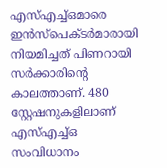എസ്എച്ച്ഒമാരെ ഇന്‍സ്‌പെക്ടര്‍മാരായി നിയമിച്ചത് പിണറായി സര്‍ക്കാരിന്റെ കാലത്താണ്. 480 സ്റ്റേഷനുകളിലാണ് എസ്എച്ച്ഒ സംവിധാനം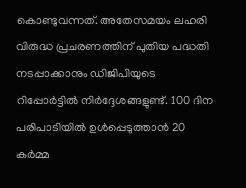കൊണ്ടുവന്നത്. അതേസമയം ലഹരി വിരുദ്ധ പ്രചരണത്തിന് പുതിയ പദ്ധതി നടപ്പാക്കാനും ഡിജിപിയുടെ റിപ്പോര്‍ട്ടില്‍ നിര്‍ദ്ദേശങ്ങളുണ്ട്. 100 ദിന പരിപാടിയില്‍ ഉള്‍പ്പെടുത്താന്‍ 20 കര്‍മ്മ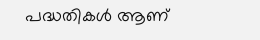പദ്ധതികള്‍ ആണ്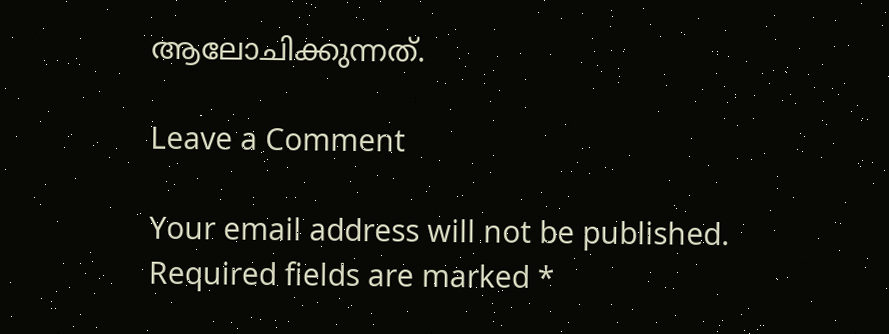ആലോചിക്കുന്നത്.

Leave a Comment

Your email address will not be published. Required fields are marked *